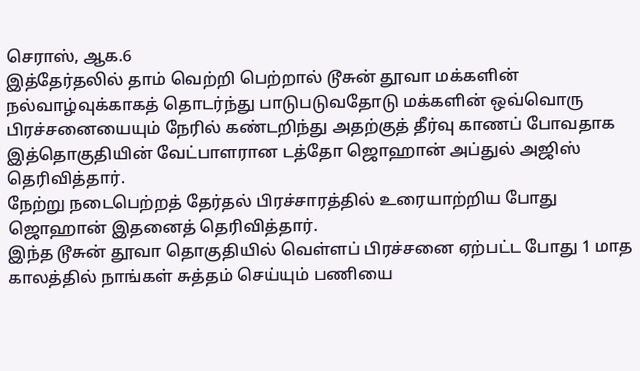செராஸ், ஆக.6
இத்தேர்தலில் தாம் வெற்றி பெற்றால் டூசுன் தூவா மக்களின் நல்வாழ்வுக்காகத் தொடர்ந்து பாடுபடுவதோடு மக்களின் ஒவ்வொரு பிரச்சனையையும் நேரில் கண்டறிந்து அதற்குத் தீர்வு காணப் போவதாக இத்தொகுதியின் வேட்பாளரான டத்தோ ஜொஹான் அப்துல் அஜிஸ் தெரிவித்தார்.
நேற்று நடைபெற்றத் தேர்தல் பிரச்சாரத்தில் உரையாற்றிய போது ஜொஹான் இதனைத் தெரிவித்தார்.
இந்த டூசுன் தூவா தொகுதியில் வெள்ளப் பிரச்சனை ஏற்பட்ட போது 1 மாத காலத்தில் நாங்கள் சுத்தம் செய்யும் பணியை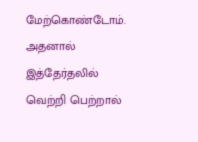மேற்கொண்டோம். அதனால் இத்தேர்தலில் வெற்றி பெற்றால்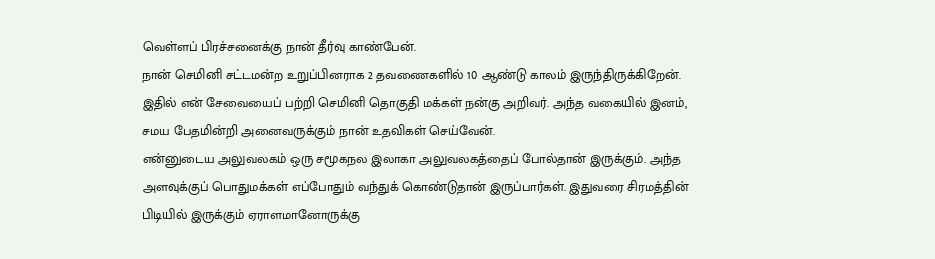வெள்ளப் பிரச்சனைக்கு நான் தீர்வு காண்பேன்.
நான் செமினி சட்டமன்ற உறுப்பினராக 2 தவணைகளில் 10 ஆண்டு காலம் இருந்திருக்கிறேன். இதில் என் சேவையைப் பற்றி செமினி தொகுதி மக்கள் நன்கு அறிவர். அந்த வகையில் இனம், சமய பேதமின்றி அனைவருக்கும் நான் உதவிகள் செய்வேன்.
என்னுடைய அலுவலகம் ஒரு சமூகநல இலாகா அலுவலகத்தைப் போல்தான் இருக்கும். அந்த அளவுக்குப் பொதுமக்கள் எப்போதும் வந்துக் கொண்டுதான் இருப்பார்கள். இதுவரை சிரமத்தின் பிடியில் இருக்கும் ஏராளமானோருக்கு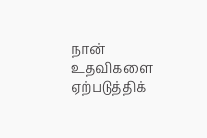நான் உதவிகளை ஏற்படுத்திக்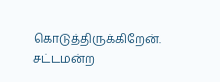கொடுத்திருக்கிறேன்.
சட்டமன்ற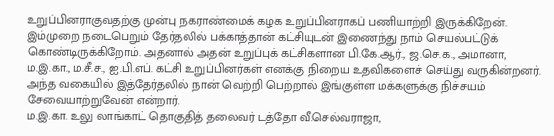உறுப்பினராகுவதற்கு முன்பு நகராண்மைக் கழக உறுப்பினராகப் பணியாற்றி இருக்கிறேன்.
இம்முறை நடைபெறும் தேர்தலில் பக்காத்தான் கட்சியுடன் இணைந்து நாம் செயல்பட்டுக் கொண்டிருக்கிறோம். அதனால் அதன் உறுப்புக் கட்சிகளான பி.கே.ஆர்., ஜ.செ.க., அமானா, ம.இ.கா., ம.சீ.ச., ஐ.பி.எப். கட்சி உறுப்பினர்கள் எனக்கு நிறைய உதவிகளைச் செய்து வருகின்றனர்.
அந்த வகையில் இத்தேர்தலில் நான் வெற்றி பெற்றால் இங்குள்ள மக்களுக்கு நிச்சயம் சேவையாற்றுவேன் என்றார்.
ம.இ.கா. உலு லாங்காட் தொகுதித் தலைவர் டத்தோ வீ.செல்வராஜா,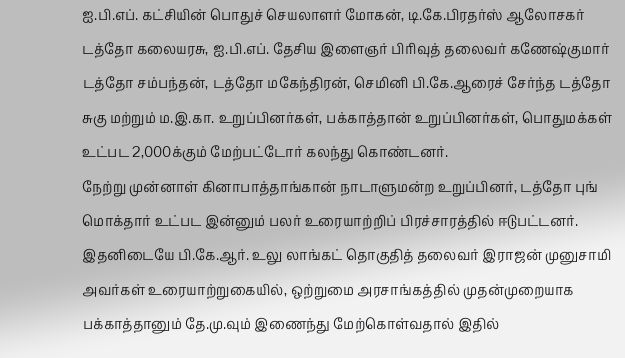ஐ.பி.எப். கட்சியின் பொதுச் செயலாளர் மோகன், டி.கே.பிரதர்ஸ் ஆலோசகர் டத்தோ கலையரசு, ஐ.பி.எப். தேசிய இளைஞர் பிரிவுத் தலைவர் கணேஷ்குமார் டத்தோ சம்பந்தன், டத்தோ மகேந்திரன், செமினி பி.கே.ஆரைச் சேர்ந்த டத்தோ சுகு மற்றும் ம.இ.கா. உறுப்பினர்கள், பக்காத்தான் உறுப்பினர்கள், பொதுமக்கள் உட்பட 2,000க்கும் மேற்பட்டோர் கலந்து கொண்டனர்.
நேற்று முன்னாள் கினாபாத்தாங்கான் நாடாளுமன்ற உறுப்பினர், டத்தோ புங் மொக்தார் உட்பட இன்னும் பலர் உரையாற்றிப் பிரச்சாரத்தில் ஈடுபட்டனர்.
இதனிடையே பி.கே.ஆர். உலு லாங்கட் தொகுதித் தலைவர் இராஜன் முனுசாமி அவர்கள் உரையாற்றுகையில், ஒற்றுமை அரசாங்கத்தில் முதன்முறையாக பக்காத்தானும் தே.மு.வும் இணைந்து மேற்கொள்வதால் இதில்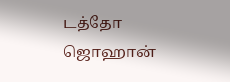டத்தோ ஜொஹான்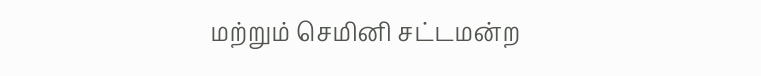மற்றும் செமினி சட்டமன்ற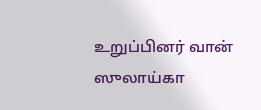உறுப்பினர் வான் ஸுலாய்கா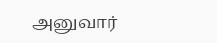அனுவார்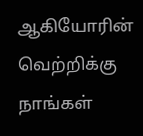ஆகியோரின் வெற்றிக்கு நாங்கள்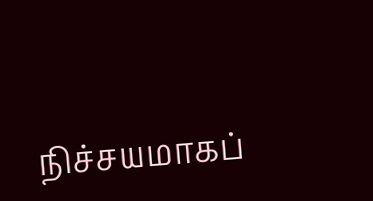நிச்சயமாகப்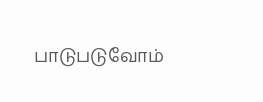பாடுபடுவோம்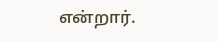என்றார்.